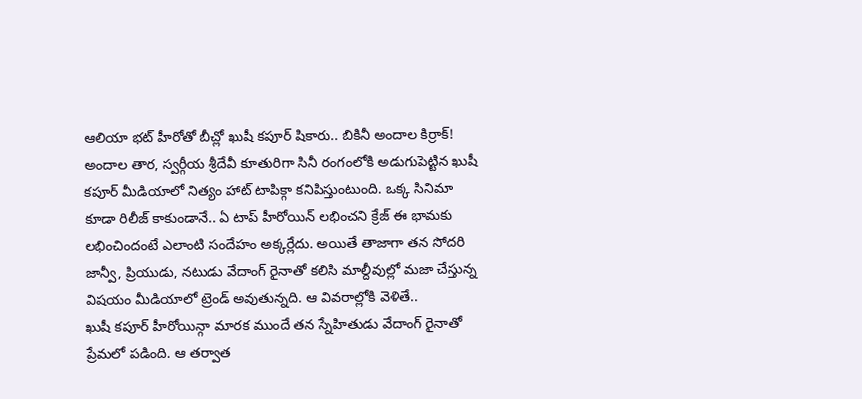ఆలియా భట్ హీరోతో బీచ్లో ఖుషీ కపూర్ షికారు.. బికినీ అందాల కిర్రాక్!
అందాల తార, స్వర్గీయ శ్రీదేవీ కూతురిగా సినీ రంగంలోకి అడుగుపెట్టిన ఖుషీ కపూర్ మీడియాలో నిత్యం హాట్ టాపిక్గా కనిపిస్తుంటుంది. ఒక్క సినిమా కూడా రిలీజ్ కాకుండానే.. ఏ టాప్ హీరోయిన్ లభించని క్రేజ్ ఈ భామకు లభించిందంటే ఎలాంటి సందేహం అక్కర్లేదు. అయితే తాజాగా తన సోదరి జాన్వీ, ప్రియుడు, నటుడు వేదాంగ్ రైనాతో కలిసి మాల్దీవుల్లో మజా చేస్తున్న విషయం మీడియాలో ట్రెండ్ అవుతున్నది. ఆ వివరాల్లోకి వెళితే..
ఖుషీ కపూర్ హీరోయిన్గా మారక ముందే తన స్నేహితుడు వేదాంగ్ రైనాతో ప్రేమలో పడింది. ఆ తర్వాత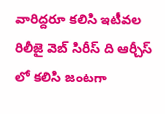వారిద్దరూ కలిసి ఇటీవల రిలీజై వెబ్ సిరీస్ ది ఆర్చీస్ లో కలిసి జంటగా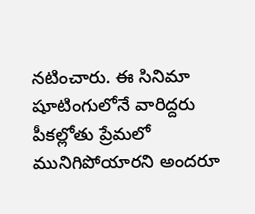నటించారు. ఈ సినిమా షూటింగులోనే వారిద్దరు పీకల్లోతు ప్రేమలో మునిగిపోయారని అందరూ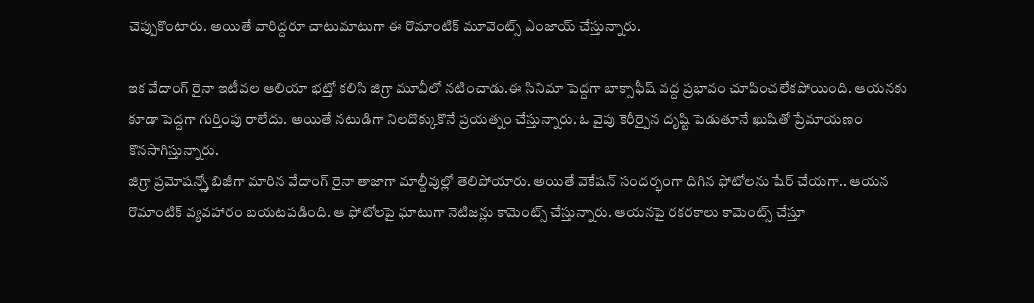చెప్పుకొంటారు. అయితే వారిద్దరూ చాటుమాటుగా ఈ రొమాంటిక్ మూవెంట్స్ ఎంజాయ్ చేస్తున్నారు.

ఇక వేదాంగ్ రైనా ఇటీవల ఆలియా భట్తో కలిసి జిగ్రా మూవీలో నటించాడు.ఈ సినిమా పెద్దగా బాక్సాఫీష్ వద్ద ప్రభావం చూపించలేకపోయింది. ఆయనకు కూడా పెద్దగా గుర్తింపు రాలేదు. అయితే నటుడిగా నిలదొక్కుకొనే ప్రయత్నం చేస్తున్నారు. ఓ వైపు కెరీర్పైన దృష్టి పెడుతూనే ఖుషితో ప్రేమాయణం కొనసాగిస్తున్నారు.
జిగ్రా ప్రమోషన్స్తో బిజీగా మారిన వేదాంగ్ రైనా తాజాగా మాల్దీవుల్లో తెలిపోయారు. అయితే వెకేషన్ సందర్భంగా దిగిన ఫోటోలను షేర్ చేయగా.. ఆయన రొమాంటిక్ వ్యవహారం బయటపడింది. ఆ ఫోటోలపై ఘాటుగా నెటిజన్లు కామెంట్స్ చేస్తున్నారు. ఆయనపై రకరకాలు కామెంట్స్ చేస్తూ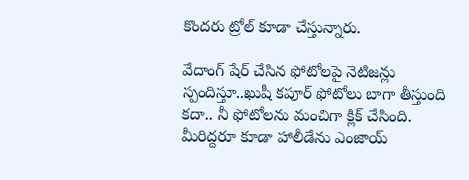కొందరు ట్రోల్ కూడా చేస్తున్నారు.

వేదాంగ్ షేర్ చేసిన ఫోటోలపై నెటిజన్లు స్పందిస్తూ..ఖుషీ కపూర్ ఫోటోలు బాగా తీస్తుంది కదా.. నీ ఫోటోలను మంచిగా క్లిక్ చేసింది. మీరిద్దరూ కూడా హాలీడేను ఎంజాయ్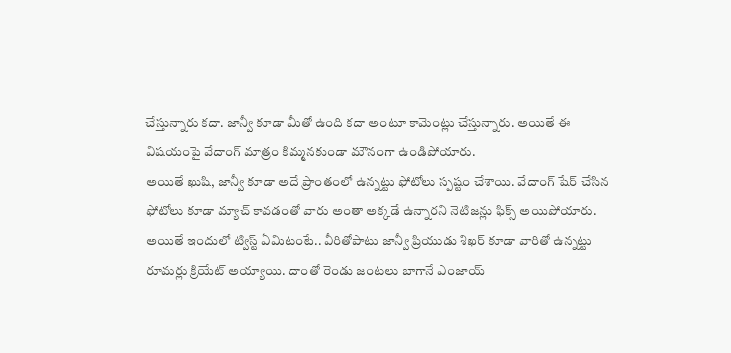చేస్తున్నారు కదా. జాన్వీ కూడా మీతో ఉంది కదా అంటూ కామెంట్లు చేస్తున్నారు. అయితే ఈ విషయంపై వేదాంగ్ మాత్రం కిమ్మనకుండా మౌనంగా ఉండిపోయారు.
అయితే ఖుషి, జాన్వీ కూడా అదే ప్రాంతంలో ఉన్నట్టు ఫోటోలు స్పష్టం చేశాయి. వేదాంగ్ షేర్ చేసిన ఫోటోలు కూడా మ్యాచ్ కావడంతో వారు అంతా అక్కడే ఉన్నారని నెటిజన్లు ఫిక్స్ అయిపోయారు. అయితే ఇందులో ట్విస్ట్ ఏమిటంటే.. వీరితోపాటు జాన్వీ ప్రియుడు శిఖర్ కూడా వారితో ఉన్నట్టు రూమర్లు క్రియేట్ అయ్యాయి. దాంతో రెండు జంటలు బాగానే ఎంజాయ్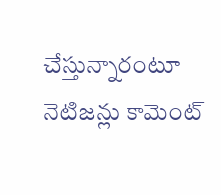చేస్తున్నారంటూ నెటిజన్లు కామెంట్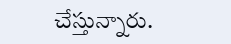చేస్తున్నారు.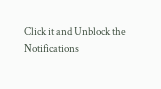Click it and Unblock the Notifications